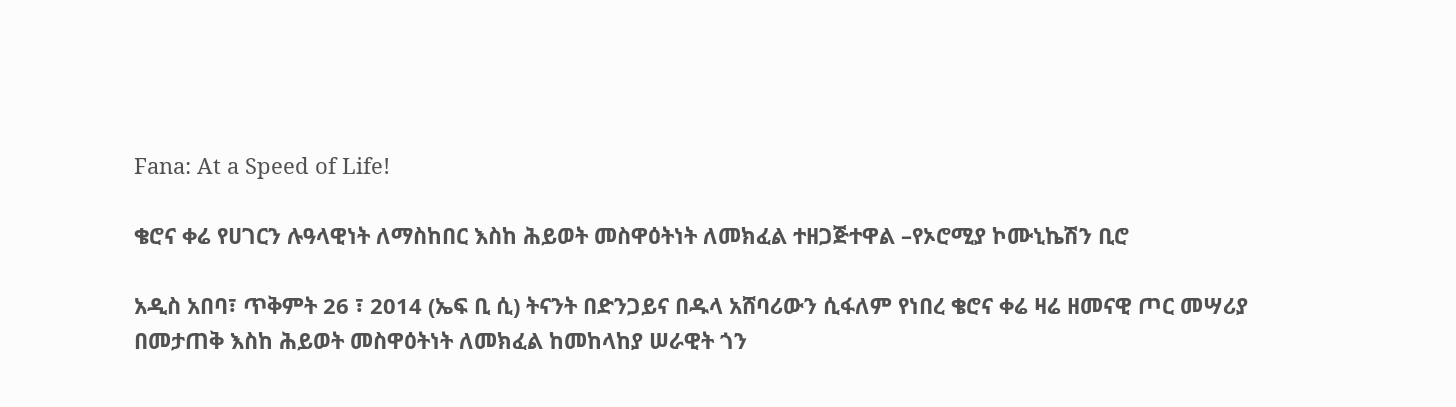Fana: At a Speed of Life!

ቄሮና ቀሬ የሀገርን ሉዓላዊነት ለማስከበር እስከ ሕይወት መስዋዕትነት ለመክፈል ተዘጋጅተዋል –የኦሮሚያ ኮሙኒኬሽን ቢሮ

አዲስ አበባ፣ ጥቅምት 26 ፣ 2014 (ኤፍ ቢ ሲ) ትናንት በድንጋይና በዱላ አሸባሪውን ሲፋለም የነበረ ቄሮና ቀሬ ዛሬ ዘመናዊ ጦር መሣሪያ በመታጠቅ እስከ ሕይወት መስዋዕትነት ለመክፈል ከመከላከያ ሠራዊት ጎን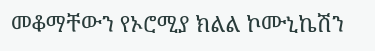መቆማቸውን የኦሮሚያ ክልል ኮሙኒኬሽን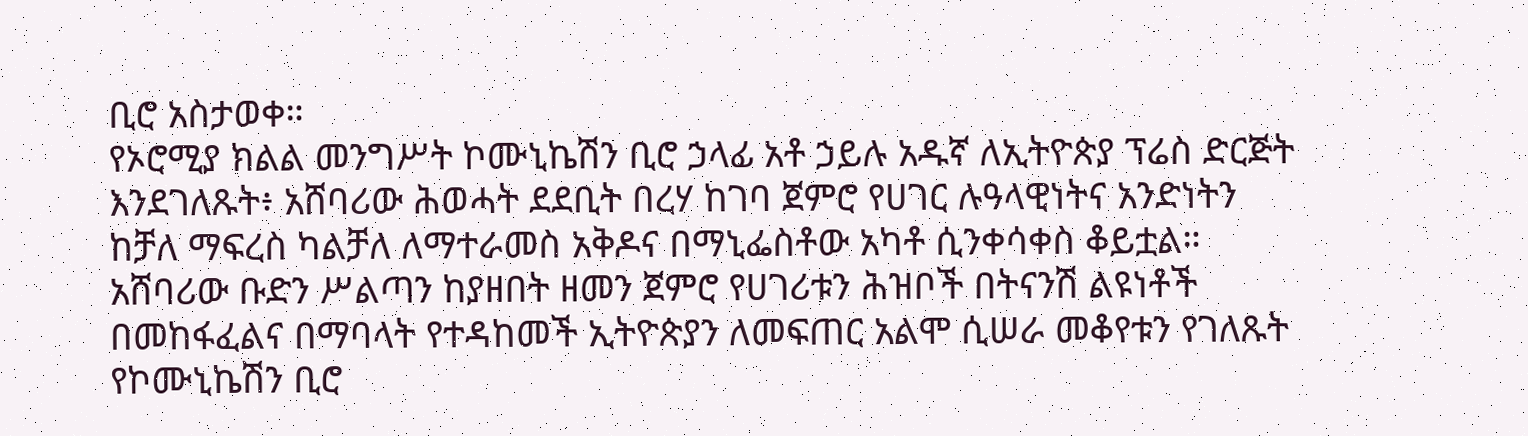ቢሮ አስታወቀ።
የኦሮሚያ ክልል መንግሥት ኮሙኒኬሽን ቢሮ ኃላፊ አቶ ኃይሉ አዱኛ ለኢትዮጵያ ፕሬስ ድርጅት እንደገለጹት፥ አሸባሪው ሕወሓት ደደቢት በረሃ ከገባ ጀምሮ የሀገር ሉዓላዊነትና አንድነትን ከቻለ ማፍረስ ካልቻለ ለማተራመስ አቅዶና በማኒፌስቶው አካቶ ሲንቀሳቀስ ቆይቷል።
አሸባሪው ቡድን ሥልጣን ከያዘበት ዘመን ጀምሮ የሀገሪቱን ሕዝቦች በትናንሽ ልዩነቶች በመከፋፈልና በማባላት የተዳከመች ኢትዮጵያን ለመፍጠር አልሞ ሲሠራ መቆየቱን የገለጹት የኮሙኒኬሽን ቢሮ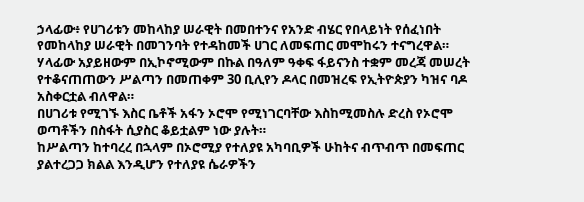ኃላፊው፥ የሀገሪቱን መከላከያ ሠራዊት በመበተንና የአንድ ብሄር የበላይነት የሰፈነበት የመከላከያ ሠራዊት በመገንባት የተዳከመች ሀገር ለመፍጠር መሞከሩን ተናግረዋል።
ሃላፊው አያይዘውም በኢኮኖሚውም በኩል በዓለም ዓቀፍ ፋይናንስ ተቋም መረጃ መሠረት የተቆናጠጠውን ሥልጣን በመጠቀም 30 ቢሊየን ዶላር በመዝረፍ የኢትዮጵያን ካዝና ባዶ አስቀርቷል ብለዋል።
በሀገሪቱ የሚገኙ እስር ቤቶች አፋን ኦሮሞ የሚነገርባቸው እስከሚመስሉ ድረስ የኦሮሞ ወጣቶችን በስፋት ሲያስር ቆይቷልም ነው ያሉት።
ከሥልጣን ከተባረረ በኋላም በኦሮሚያ የተለያዩ አካባቢዎች ሁከትና ብጥብጥ በመፍጠር ያልተረጋጋ ክልል እንዲሆን የተለያዩ ሴራዎችን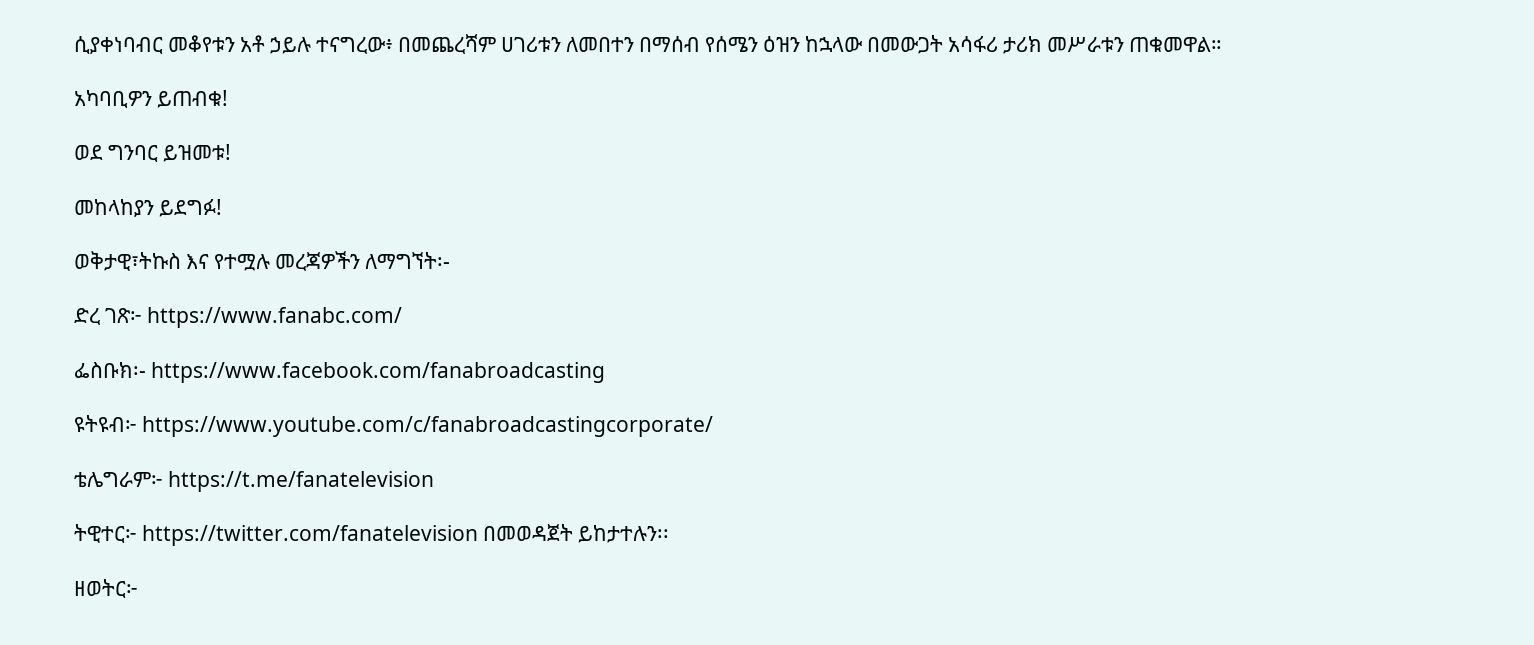ሲያቀነባብር መቆየቱን አቶ ኃይሉ ተናግረው፥ በመጨረሻም ሀገሪቱን ለመበተን በማሰብ የሰሜን ዕዝን ከኋላው በመውጋት አሳፋሪ ታሪክ መሥራቱን ጠቁመዋል።

አካባቢዎን ይጠብቁ!

ወደ ግንባር ይዝመቱ!

መከላከያን ይደግፉ!

ወቅታዊ፣ትኩስ እና የተሟሉ መረጃዎችን ለማግኘት፡-

ድረ ገጽ፦ https://www.fanabc.com/

ፌስቡክ፡- https://www.facebook.com/fanabroadcasting

ዩትዩብ፦ https://www.youtube.com/c/fanabroadcastingcorporate/

ቴሌግራም፦ https://t.me/fanatelevision

ትዊተር፦ https://twitter.com/fanatelevision በመወዳጀት ይከታተሉን፡፡

ዘወትር፦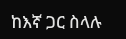ከእኛ ጋር ስላሉ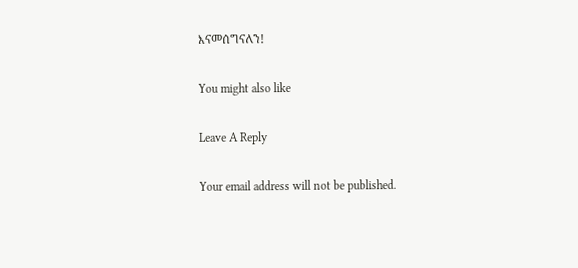እናመሰግናለን!

You might also like

Leave A Reply

Your email address will not be published.